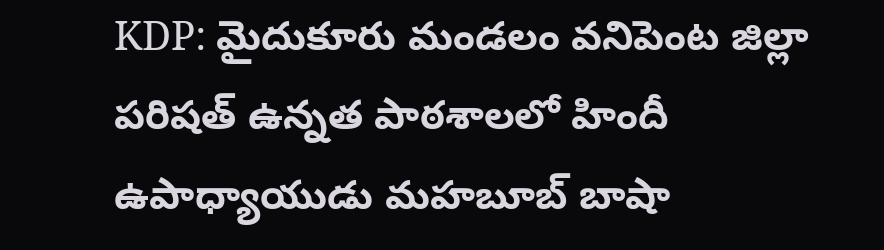KDP: మైదుకూరు మండలం వనిపెంట జిల్లా పరిషత్ ఉన్నత పాఠశాలలో హిందీ ఉపాధ్యాయుడు మహబూబ్ బాషా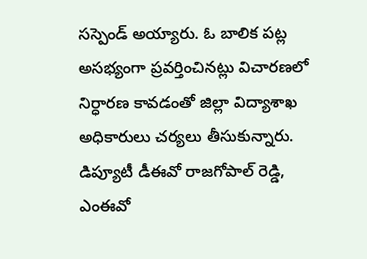సస్పెండ్ అయ్యారు. ఓ బాలిక పట్ల అసభ్యంగా ప్రవర్తించినట్లు విచారణలో నిర్ధారణ కావడంతో జిల్లా విద్యాశాఖ అధికారులు చర్యలు తీసుకున్నారు. డిప్యూటీ డీఈవో రాజగోపాల్ రెడ్డి, ఎంఈవో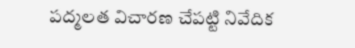పద్మలత విచారణ చేపట్టి నివేదిక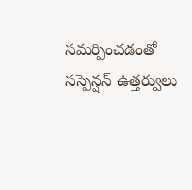సమర్పించడంతో సస్పెన్షన్ ఉత్తర్వులు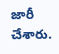జారీ చేశారు.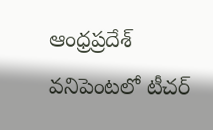ఆంధ్రప్రదేశ్
వనిపెంటలో టీచర్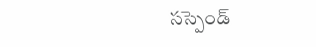సస్పెండ్